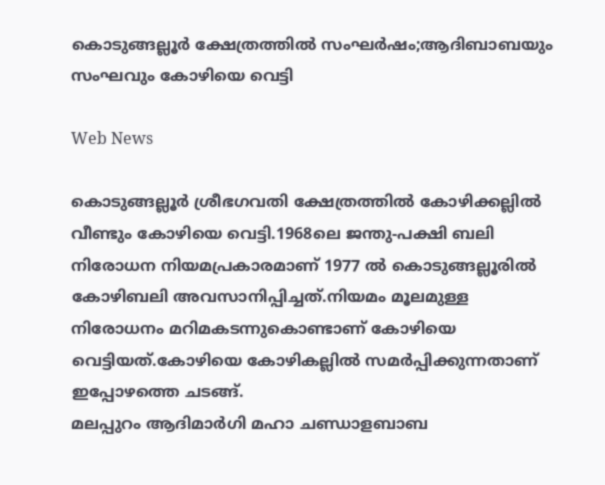കൊടുങ്ങല്ലൂര്‍ ക്ഷേത്രത്തില്‍ സംഘര്‍ഷം;ആദിബാബയും സംഘവും കോഴിയെ വെട്ടി

Web News

കൊടുങ്ങല്ലൂര്‍ ശ്രീഭഗവതി ക്ഷേത്രത്തില്‍ കോഴിക്കല്ലില്‍ വീണ്ടും കോഴിയെ വെട്ടി.1968ലെ ജന്തു-പക്ഷി ബലി നിരോധന നിയമപ്രകാരമാണ് 1977 ല്‍ കൊടുങ്ങല്ലൂരില്‍ കോഴിബലി അവസാനിപ്പിച്ചത്.നിയമം മൂലമുള്ള നിരോധനം മറിമകടന്നുകൊണ്ടാണ് കോഴിയെ വെട്ടിയത്.കോഴിയെ കോഴികല്ലിൽ സമർപ്പിക്കുന്നതാണ് ഇപ്പോഴത്തെ ചടങ്ങ്.
മലപ്പുറം ആദിമാര്‍ഗി മഹാ ചണ്ഡാളബാബ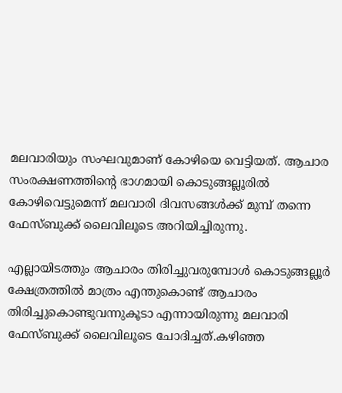മലവാരിയും സംഘവുമാണ് കോഴിയെ വെട്ടിയത്. ആചാര സംരക്ഷണത്തിന്റെ ഭാഗമായി കൊടുങ്ങല്ലൂരില്‍ കോഴിവെട്ടുമെന്ന് മലവാരി ദിവസങ്ങള്‍ക്ക് മുമ്പ് തന്നെ ഫേസ്ബുക്ക് ലൈവിലൂടെ അറിയിച്ചിരുന്നു.

എല്ലായിടത്തും ആചാരം തിരിച്ചുവരുമ്പോള്‍ കൊടുങ്ങല്ലൂര്‍ ക്ഷേത്രത്തില്‍ മാത്രം എന്തുകൊണ്ട് ആചാരം തിരിച്ചുകൊണ്ടുവന്നുകൂടാ എന്നായിരുന്നു മലവാരി ഫേസ്ബുക്ക് ലൈവിലൂടെ ചോദിച്ചത്.കഴിഞ്ഞ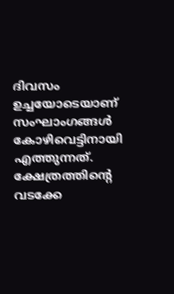ദിവസം ഉച്ചയോടെയാണ് സംഘാംഗങ്ങള്‍ കോഴിവെട്ടിനായി എത്തുന്നത്. ക്ഷേത്രത്തിന്റെ വടക്കേ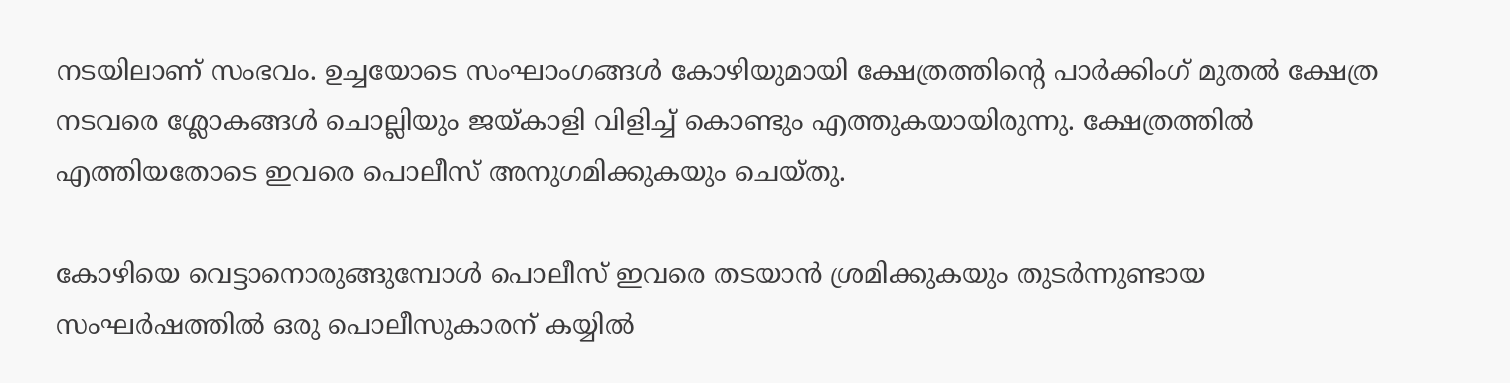നടയിലാണ് സംഭവം. ഉച്ചയോടെ സംഘാംഗങ്ങള്‍ കോഴിയുമായി ക്ഷേത്രത്തിന്റെ പാര്‍ക്കിംഗ് മുതല്‍ ക്ഷേത്ര നടവരെ ശ്ലോകങ്ങള്‍ ചൊല്ലിയും ജയ്കാളി വിളിച്ച് കൊണ്ടും എത്തുകയായിരുന്നു. ക്ഷേത്രത്തില്‍ എത്തിയതോടെ ഇവരെ പൊലീസ് അനുഗമിക്കുകയും ചെയ്തു.

കോഴിയെ വെട്ടാനൊരുങ്ങുമ്പോള്‍ പൊലീസ് ഇവരെ തടയാന്‍ ശ്രമിക്കുകയും തുടര്‍ന്നുണ്ടായ സംഘര്‍ഷത്തില്‍ ഒരു പൊലീസുകാരന് കയ്യില്‍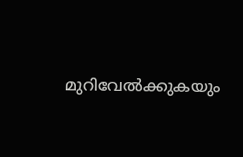മുറിവേല്‍ക്കുകയും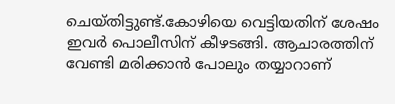ചെയ്തിട്ടുണ്ട്.കോഴിയെ വെട്ടിയതിന് ശേഷം ഇവര്‍ പൊലീസിന് കീഴടങ്ങി. ആചാരത്തിന് വേണ്ടി മരിക്കാന്‍ പോലും തയ്യാറാണ്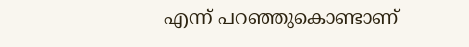എന്ന് പറഞ്ഞുകൊണ്ടാണ്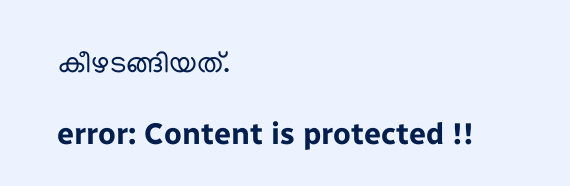കീഴടങ്ങിയത്.

error: Content is protected !!